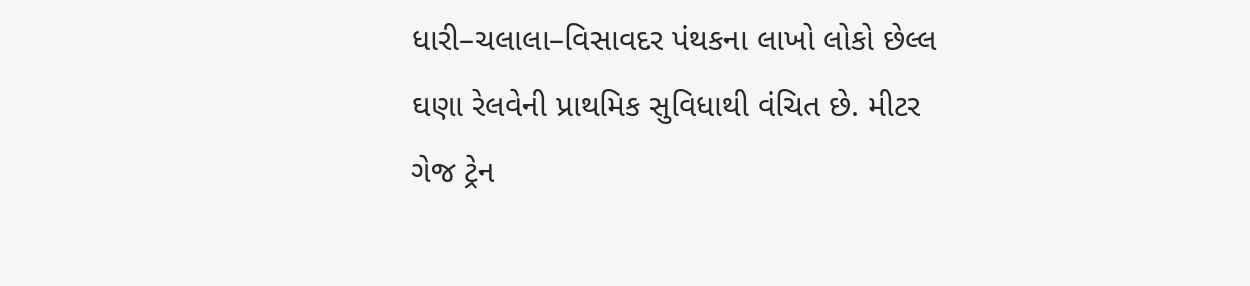ધારી–ચલાલા–વિસાવદર પંથકના લાખો લોકો છેલ્લ ઘણા રેલવેની પ્રાથમિક સુવિધાથી વંચિત છે. મીટર ગેજ ટ્રેન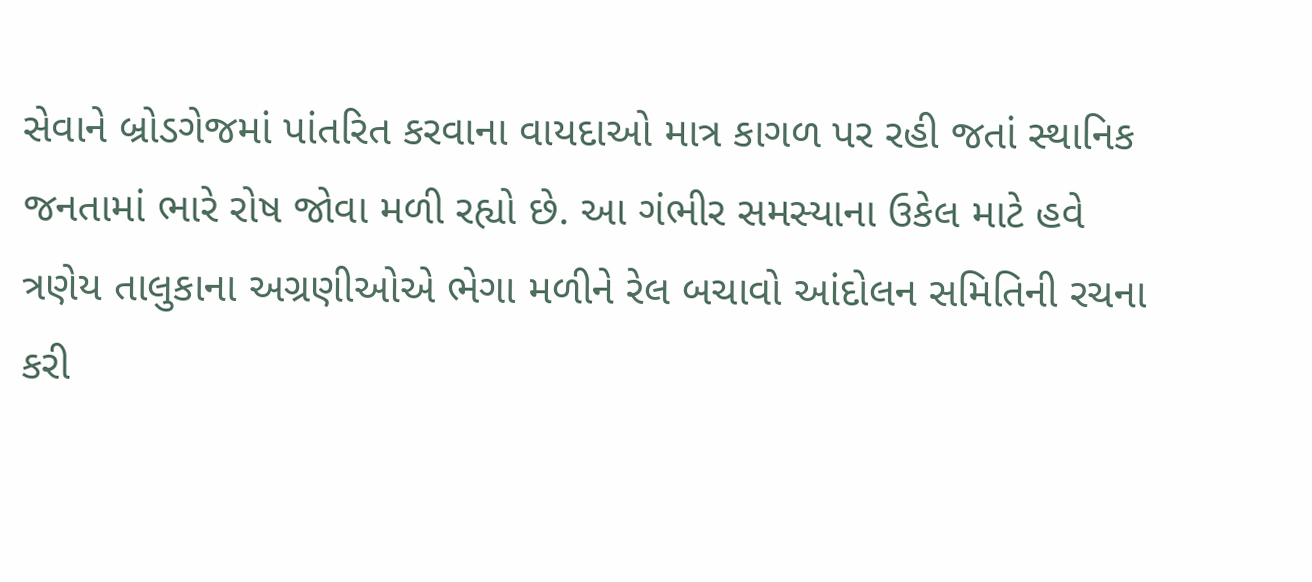સેવાને બ્રોડગેજમાં પાંતરિત કરવાના વાયદાઓ માત્ર કાગળ પર રહી જતાં સ્થાનિક જનતામાં ભારે રોષ જોવા મળી રહ્યો છે. આ ગંભીર સમસ્યાના ઉકેલ માટે હવે ત્રણેય તાલુકાના અગ્રણીઓએ ભેગા મળીને રેલ બચાવો આંદોલન સમિતિની રચના કરી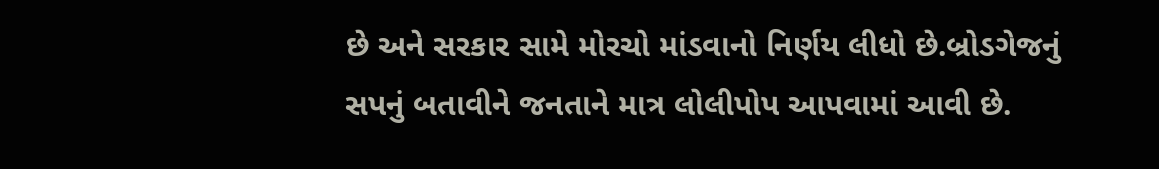છે અને સરકાર સામે મોરચો માંડવાનો નિર્ણય લીધો છે.બ્રોડગેજનું સપનું બતાવીને જનતાને માત્ર લોલીપોપ આપવામાં આવી છે.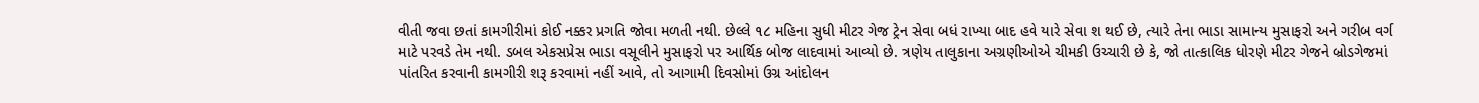વીતી જવા છતાં કામગીરીમાં કોઈ નક્કર પ્રગતિ જોવા મળતી નથી. છેલ્લે ૧૮ મહિના સુધી મીટર ગેજ ટ્રેન સેવા બધં રાખ્યા બાદ હવે યારે સેવા શ થઈ છે, ત્યારે તેના ભાડા સામાન્ય મુસાફરો અને ગરીબ વર્ગ માટે પરવડે તેમ નથી. ડબલ એકસપ્રેસ ભાડા વસૂલીને મુસાફરો પર આર્થિક બોજ લાદવામાં આવ્યો છે. ત્રણેય તાલુકાના અગ્રણીઓએ ચીમકી ઉચ્ચારી છે કે, જો તાત્કાલિક ધોરણે મીટર ગેજને બ્રોડગેજમાં પાંતરિત કરવાની કામગીરી શરૂ કરવામાં નહીં આવે, તો આગામી દિવસોમાં ઉગ્ર આંદોલન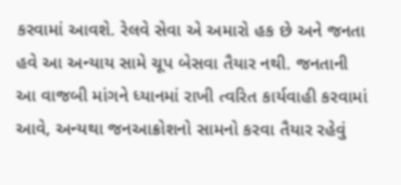કરવામાં આવશે. રેલવે સેવા એ અમારો હક છે અને જનતા હવે આ અન્યાય સામે ચૂપ બેસવા તૈયાર નથી. જનતાની આ વાજબી માંગને ધ્યાનમાં રાખી ત્વરિત કાર્યવાહી કરવામાં આવે, અન્યથા જનઆક્રોશનો સામનો કરવા તૈયાર રહેવું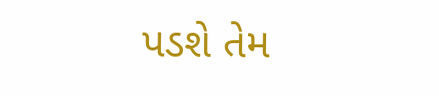પડશે તેમ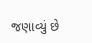જણાવ્યું છે